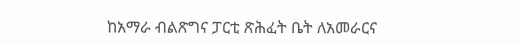ከአማራ ብልጽግና ፓርቲ ጽሕፈት ቤት ለአመራርና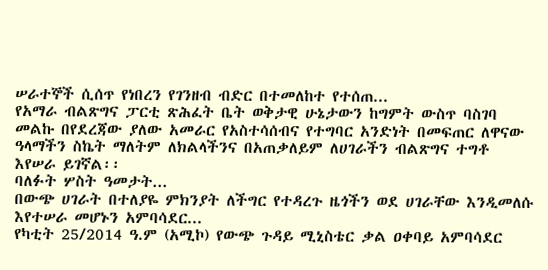ሠራተኞች ሲሰጥ የነበረን የገንዘብ ብድር በተመለከተ የተሰጠ...
የአማራ ብልጽግና ፓርቲ ጽሕፈት ቤት ወቅታዊ ሁኔታውን ከግምት ውስጥ ባስገባ መልኩ በየደረጃው ያለው አመራር የአስተሳሰብና የተግባር አንድነት በመፍጠር ለዋናው ዓላማችን ስኬት ማለትም ለክልላችንና በአጠቃለይም ለሀገራችን ብልጽግና ተግቶ እየሠራ ይገኛል፡፡
ባለፉት ሦስት ዓመታት...
በውጭ ሀገራት በተለያዬ ምክንያት ለችግር የተዳረጉ ዜጎችን ወደ ሀገራቸው እንዲመለሱ እየተሠራ መሆኑን አምባሳደር...
የካቲት 25/2014 ዓ.ም (አሚኮ) የውጭ ጉዳይ ሚኒስቴር ቃል ዐቀባይ አምባሳደር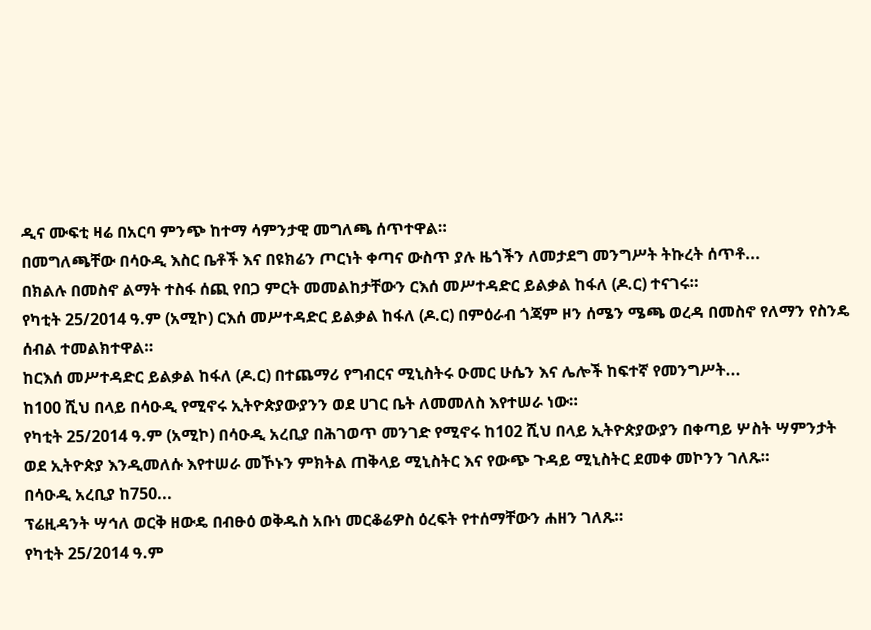ዲና ሙፍቲ ዛሬ በአርባ ምንጭ ከተማ ሳምንታዊ መግለጫ ሰጥተዋል።
በመግለጫቸው በሳዑዲ እስር ቤቶች እና በዩክሬን ጦርነት ቀጣና ውስጥ ያሉ ዜጎችን ለመታደግ መንግሥት ትኩረት ሰጥቶ...
በክልሉ በመስኖ ልማት ተስፋ ሰጪ የበጋ ምርት መመልከታቸውን ርእሰ መሥተዳድር ይልቃል ከፋለ (ዶ.ር) ተናገሩ።
የካቲት 25/2014 ዓ.ም (አሚኮ) ርእሰ መሥተዳድር ይልቃል ከፋለ (ዶ.ር) በምዕራብ ጎጃም ዞን ሰሜን ሜጫ ወረዳ በመስኖ የለማን የስንዴ ሰብል ተመልክተዋል።
ከርእሰ መሥተዳድር ይልቃል ከፋለ (ዶ.ር) በተጨማሪ የግብርና ሚኒስትሩ ዑመር ሁሴን እና ሌሎች ከፍተኛ የመንግሥት...
ከ100 ሺህ በላይ በሳዑዲ የሚኖሩ ኢትዮጵያውያንን ወደ ሀገር ቤት ለመመለስ እየተሠራ ነው።
የካቲት 25/2014 ዓ.ም (አሚኮ) በሳዑዲ አረቢያ በሕገወጥ መንገድ የሚኖሩ ከ102 ሺህ በላይ ኢትዮጵያውያን በቀጣይ ሦስት ሣምንታት ወደ ኢትዮጵያ እንዲመለሱ እየተሠራ መኾኑን ምክትል ጠቅላይ ሚኒስትር እና የውጭ ጉዳይ ሚኒስትር ደመቀ መኮንን ገለጹ።
በሳዑዲ አረቢያ ከ750...
ፕሬዚዳንት ሣኅለ ወርቅ ዘውዴ በብፁዕ ወቅዱስ አቡነ መርቆሬዎስ ዕረፍት የተሰማቸውን ሐዘን ገለጹ።
የካቲት 25/2014 ዓ.ም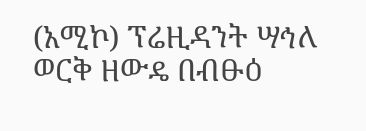(አሚኮ) ፕሬዚዳንት ሣኅለ ወርቅ ዘውዴ በብፁዕ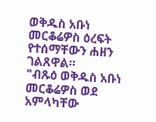ወቅዱስ አቡነ መርቆሬዎስ ዕረፍት የተሰማቸውን ሐዘን ገልጸዋል።
"ብጹዕ ወቅዱስ አቡነ መርቆሬዎስ ወደ አምላካቸው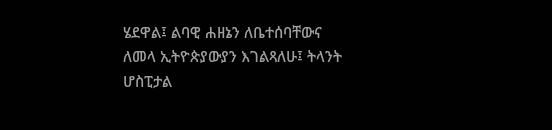ሄደዋል፤ ልባዊ ሐዘኔን ለቤተሰባቸውና ለመላ ኢትዮጵያውያን እገልጻለሁ፤ ትላንት ሆስፒታል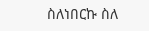ስለነበርኩ ስለ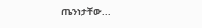ጤንነታቸው...